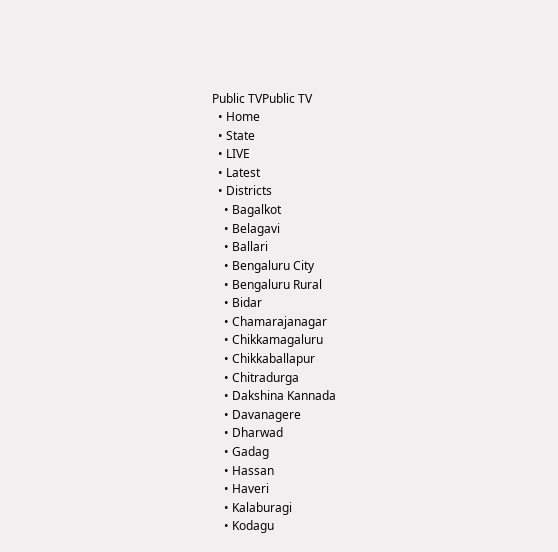Public TVPublic TV
  • Home
  • State
  • LIVE
  • Latest
  • Districts
    • Bagalkot
    • Belagavi
    • Ballari
    • Bengaluru City
    • Bengaluru Rural
    • Bidar
    • Chamarajanagar
    • Chikkamagaluru
    • Chikkaballapur
    • Chitradurga
    • Dakshina Kannada
    • Davanagere
    • Dharwad
    • Gadag
    • Hassan
    • Haveri
    • Kalaburagi
    • Kodagu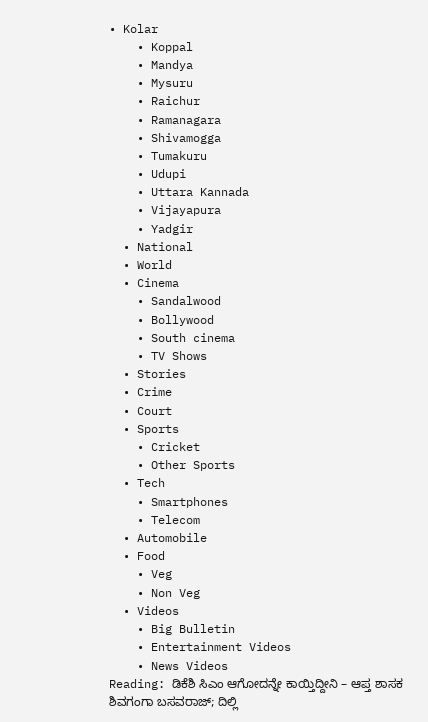• Kolar
    • Koppal
    • Mandya
    • Mysuru
    • Raichur
    • Ramanagara
    • Shivamogga
    • Tumakuru
    • Udupi
    • Uttara Kannada
    • Vijayapura
    • Yadgir
  • National
  • World
  • Cinema
    • Sandalwood
    • Bollywood
    • South cinema
    • TV Shows
  • Stories
  • Crime
  • Court
  • Sports
    • Cricket
    • Other Sports
  • Tech
    • Smartphones
    • Telecom
  • Automobile
  • Food
    • Veg
    • Non Veg
  • Videos
    • Big Bulletin
    • Entertainment Videos
    • News Videos
Reading: ಡಿಕೆಶಿ ಸಿಎಂ ಆಗೋದನ್ನೇ ಕಾಯ್ತಿದ್ದೀನಿ – ಆಪ್ತ ಶಾಸಕ ಶಿವಗಂಗಾ ಬಸವರಾಜ್; ದಿಲ್ಲಿ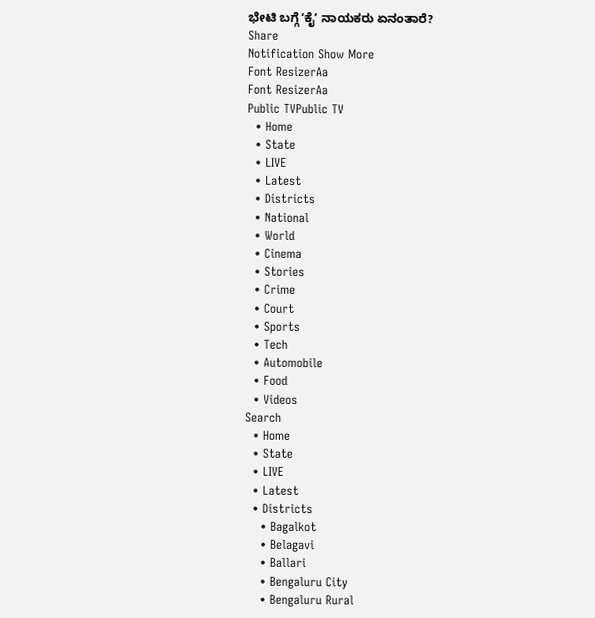ಭೇಟಿ ಬಗ್ಗೆ ʻಕೈʼ ನಾಯಕರು ಏನಂತಾರೆ?
Share
Notification Show More
Font ResizerAa
Font ResizerAa
Public TVPublic TV
  • Home
  • State
  • LIVE
  • Latest
  • Districts
  • National
  • World
  • Cinema
  • Stories
  • Crime
  • Court
  • Sports
  • Tech
  • Automobile
  • Food
  • Videos
Search
  • Home
  • State
  • LIVE
  • Latest
  • Districts
    • Bagalkot
    • Belagavi
    • Ballari
    • Bengaluru City
    • Bengaluru Rural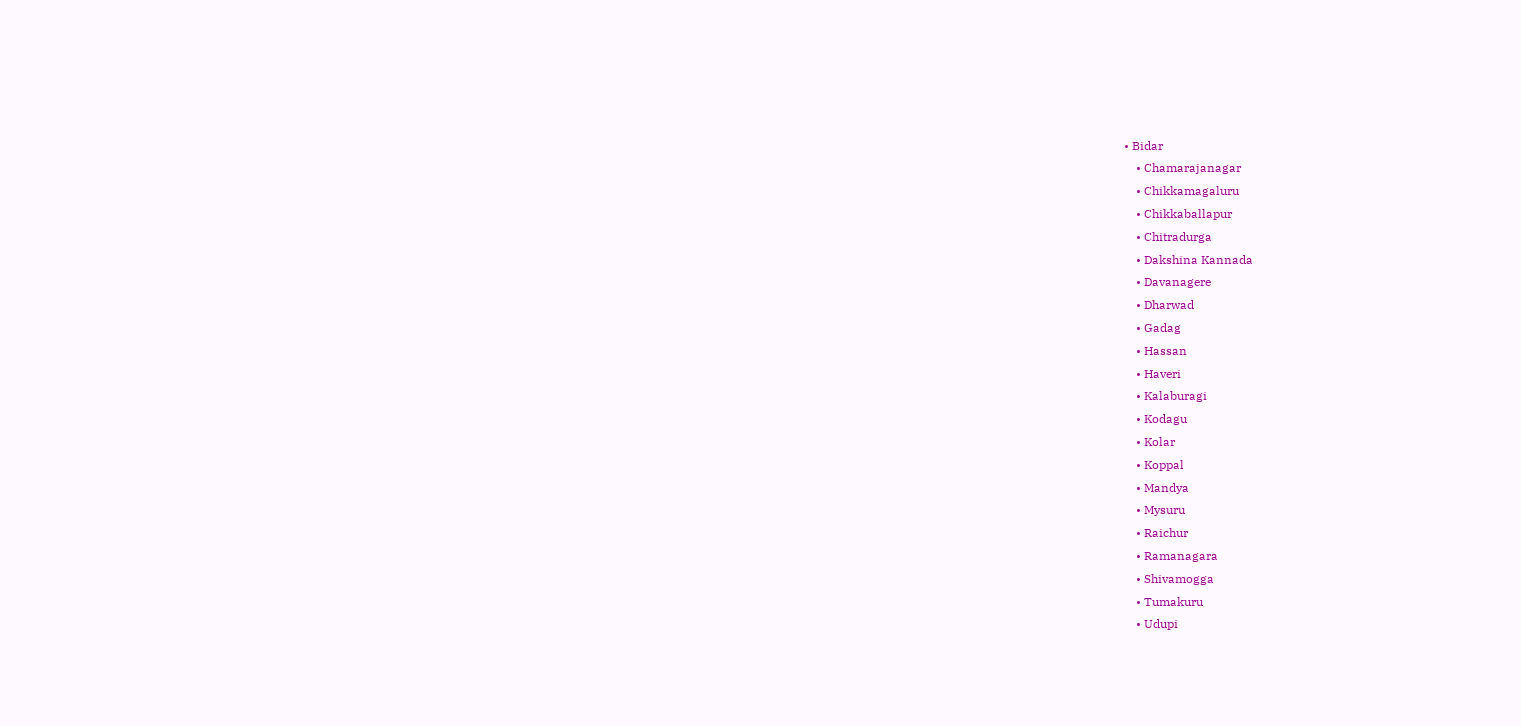• Bidar
    • Chamarajanagar
    • Chikkamagaluru
    • Chikkaballapur
    • Chitradurga
    • Dakshina Kannada
    • Davanagere
    • Dharwad
    • Gadag
    • Hassan
    • Haveri
    • Kalaburagi
    • Kodagu
    • Kolar
    • Koppal
    • Mandya
    • Mysuru
    • Raichur
    • Ramanagara
    • Shivamogga
    • Tumakuru
    • Udupi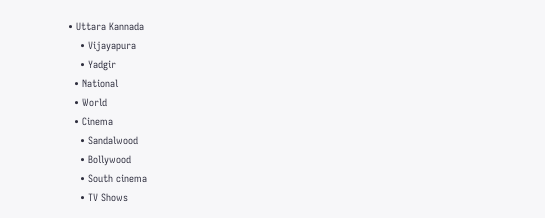• Uttara Kannada
    • Vijayapura
    • Yadgir
  • National
  • World
  • Cinema
    • Sandalwood
    • Bollywood
    • South cinema
    • TV Shows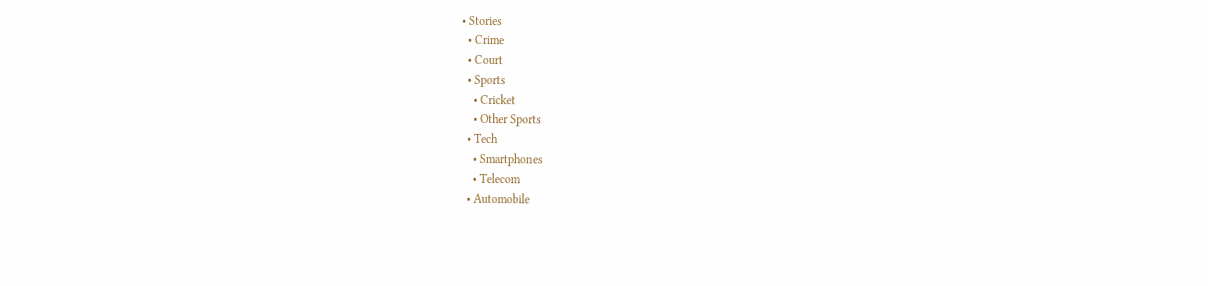• Stories
  • Crime
  • Court
  • Sports
    • Cricket
    • Other Sports
  • Tech
    • Smartphones
    • Telecom
  • Automobile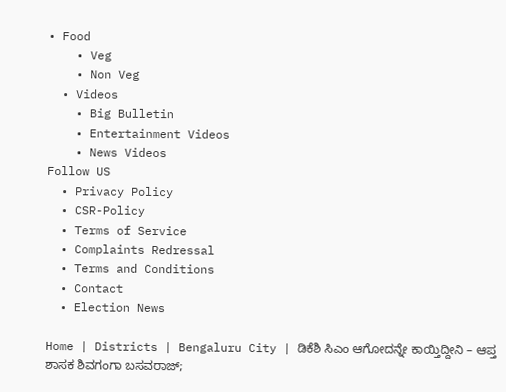• Food
    • Veg
    • Non Veg
  • Videos
    • Big Bulletin
    • Entertainment Videos
    • News Videos
Follow US
  • Privacy Policy
  • CSR-Policy
  • Terms of Service
  • Complaints Redressal
  • Terms and Conditions
  • Contact
  • Election News

Home | Districts | Bengaluru City | ಡಿಕೆಶಿ ಸಿಎಂ ಆಗೋದನ್ನೇ ಕಾಯ್ತಿದ್ದೀನಿ – ಆಪ್ತ ಶಾಸಕ ಶಿವಗಂಗಾ ಬಸವರಾಜ್;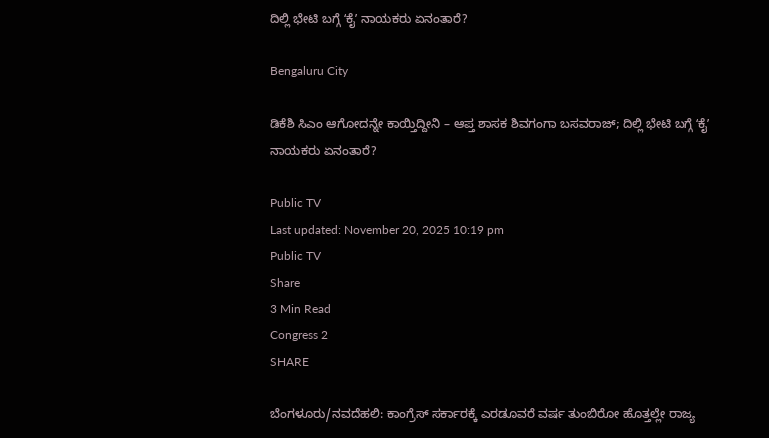ದಿಲ್ಲಿ ಭೇಟಿ ಬಗ್ಗೆ ʻಕೈʼ ನಾಯಕರು ಏನಂತಾರೆ?

Bengaluru City

ಡಿಕೆಶಿ ಸಿಎಂ ಆಗೋದನ್ನೇ ಕಾಯ್ತಿದ್ದೀನಿ – ಆಪ್ತ ಶಾಸಕ ಶಿವಗಂಗಾ ಬಸವರಾಜ್; ದಿಲ್ಲಿ ಭೇಟಿ ಬಗ್ಗೆ ʻಕೈʼ ನಾಯಕರು ಏನಂತಾರೆ?

Public TV
Last updated: November 20, 2025 10:19 pm
Public TV
Share
3 Min Read
Congress 2
SHARE

ಬೆಂಗಳೂರು/ನವದೆಹಲಿ: ಕಾಂಗ್ರೆಸ್ ಸರ್ಕಾರಕ್ಕೆ ಎರಡೂವರೆ ವರ್ಷ ತುಂಬಿರೋ ಹೊತ್ತಲ್ಲೇ ರಾಜ್ಯ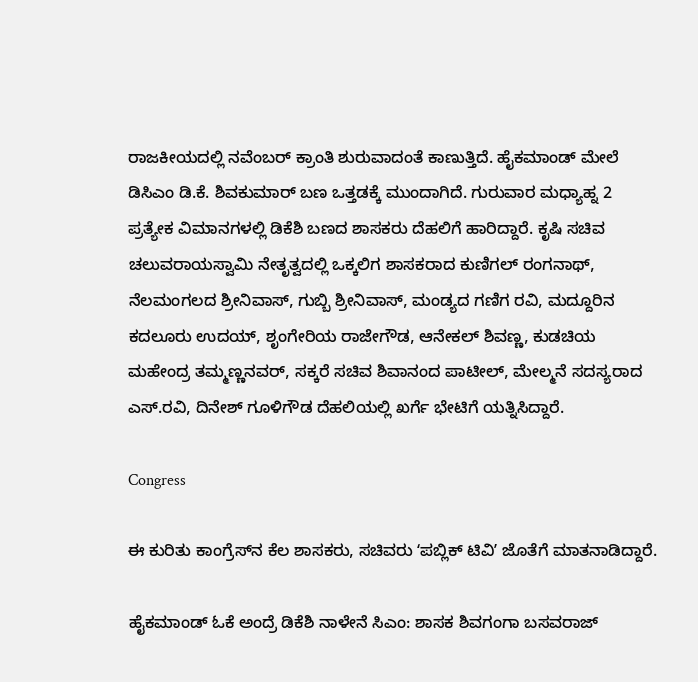ರಾಜಕೀಯದಲ್ಲಿ ನವೆಂಬರ್ ಕ್ರಾಂತಿ ಶುರುವಾದಂತೆ ಕಾಣುತ್ತಿದೆ. ಹೈಕಮಾಂಡ್ ಮೇಲೆ ಡಿಸಿಎಂ ಡಿ.ಕೆ. ಶಿವಕುಮಾರ್ ಬಣ ಒತ್ತಡಕ್ಕೆ ಮುಂದಾಗಿದೆ. ಗುರುವಾರ ಮಧ್ಯಾಹ್ನ 2 ಪ್ರತ್ಯೇಕ ವಿಮಾನಗಳಲ್ಲಿ ಡಿಕೆಶಿ ಬಣದ ಶಾಸಕರು ದೆಹಲಿಗೆ ಹಾರಿದ್ದಾರೆ. ಕೃಷಿ ಸಚಿವ ಚಲುವರಾಯಸ್ವಾಮಿ ನೇತೃತ್ವದಲ್ಲಿ ಒಕ್ಕಲಿಗ ಶಾಸಕರಾದ ಕುಣಿಗಲ್ ರಂಗನಾಥ್, ನೆಲಮಂಗಲದ ಶ್ರೀನಿವಾಸ್, ಗುಬ್ಬಿ ಶ್ರೀನಿವಾಸ್, ಮಂಡ್ಯದ ಗಣಿಗ ರವಿ, ಮದ್ದೂರಿನ ಕದಲೂರು ಉದಯ್, ಶೃಂಗೇರಿಯ ರಾಜೇಗೌಡ, ಆನೇಕಲ್ ಶಿವಣ್ಣ, ಕುಡಚಿಯ ಮಹೇಂದ್ರ ತಮ್ಮಣ್ಣನವರ್, ಸಕ್ಕರೆ ಸಚಿವ ಶಿವಾನಂದ ಪಾಟೀಲ್, ಮೇಲ್ಮನೆ ಸದಸ್ಯರಾದ ಎಸ್.ರವಿ, ದಿನೇಶ್ ಗೂಳಿಗೌಡ ದೆಹಲಿಯಲ್ಲಿ ಖರ್ಗೆ ಭೇಟಿಗೆ ಯತ್ನಿಸಿದ್ದಾರೆ.

Congress

ಈ ಕುರಿತು ಕಾಂಗ್ರೆಸ್‌ನ ಕೆಲ ಶಾಸಕರು, ಸಚಿವರು ʻಪಬ್ಲಿಕ್‌ ಟಿವಿʼ ಜೊತೆಗೆ ಮಾತನಾಡಿದ್ದಾರೆ.

ಹೈಕಮಾಂಡ್‌ ಓಕೆ ಅಂದ್ರೆ ಡಿಕೆಶಿ ನಾಳೇನೆ ಸಿಎಂ: ಶಾಸಕ ಶಿವಗಂಗಾ ಬಸವರಾಜ್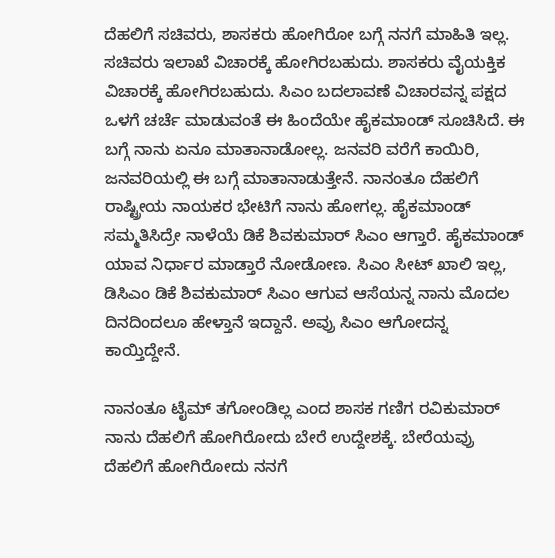ದೆಹಲಿಗೆ ಸಚಿವರು, ಶಾಸಕರು ಹೋಗಿರೋ ಬಗ್ಗೆ ನನಗೆ ಮಾಹಿತಿ ಇಲ್ಲ. ಸಚಿವರು ಇಲಾಖೆ ವಿಚಾರಕ್ಕೆ ಹೋಗಿರಬಹುದು. ಶಾಸಕರು ವೈಯಕ್ತಿಕ ವಿಚಾರಕ್ಕೆ ಹೋಗಿರಬಹುದು. ಸಿಎಂ ಬದಲಾವಣೆ ವಿಚಾರವನ್ನ ಪಕ್ಷದ ಒಳಗೆ ಚರ್ಚೆ ಮಾಡುವಂತೆ ಈ ಹಿಂದೆಯೇ ಹೈಕಮಾಂಡ್ ಸೂಚಿಸಿದೆ. ಈ ಬಗ್ಗೆ ನಾನು ಏನೂ ಮಾತಾನಾಡೋಲ್ಲ. ಜನವರಿ ವರೆಗೆ ಕಾಯಿರಿ, ಜನವರಿಯಲ್ಲಿ ಈ ಬಗ್ಗೆ ಮಾತಾನಾಡುತ್ತೇನೆ. ನಾನಂತೂ ದೆಹಲಿಗೆ ರಾಷ್ಟ್ರೀಯ ನಾಯಕರ ಭೇಟಿಗೆ ನಾನು ಹೋಗಲ್ಲ. ಹೈಕಮಾಂಡ್ ಸಮ್ಮತಿಸಿದ್ರೇ ನಾಳೆಯೆ ಡಿಕೆ ಶಿವಕುಮಾರ್ ಸಿಎಂ ಆಗ್ತಾರೆ. ಹೈಕಮಾಂಡ್ ಯಾವ ನಿರ್ಧಾರ ಮಾಡ್ತಾರೆ ನೋಡೋಣ. ಸಿಎಂ ಸೀಟ್ ಖಾಲಿ ಇಲ್ಲ, ಡಿಸಿಎಂ ಡಿಕೆ ಶಿವಕುಮಾರ್ ಸಿಎಂ ಆಗುವ ಆಸೆಯನ್ನ ನಾನು ಮೊದಲ ದಿನದಿಂದಲೂ ಹೇಳ್ತಾನೆ ಇದ್ದಾನೆ. ಅವ್ರು ಸಿಎಂ ಆಗೋದನ್ನ ಕಾಯ್ತಿದ್ದೇನೆ.

ನಾನಂತೂ ಟೈಮ್‌ ತಗೋಂಡಿಲ್ಲ ಎಂದ ಶಾಸಕ ಗಣಿಗ ರವಿಕುಮಾರ್
ನಾನು ದೆಹಲಿಗೆ ಹೋಗಿರೋದು ಬೇರೆ ಉದ್ದೇಶಕ್ಕೆ. ಬೇರೆಯವ್ರು ದೆಹಲಿಗೆ ಹೋಗಿರೋದು ನನಗೆ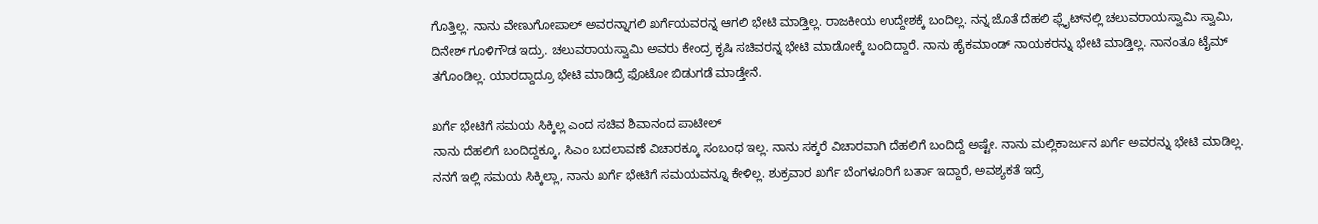ಗೊತ್ತಿಲ್ಲ. ನಾನು ವೇಣುಗೋಪಾಲ್ ಅವರನ್ನಾಗಲಿ ಖರ್ಗೆಯವರನ್ನ ಆಗಲಿ ಭೇಟಿ ಮಾಡ್ತಿಲ್ಲ. ರಾಜಕೀಯ ಉದ್ದೇಶಕ್ಕೆ ಬಂದಿಲ್ಲ. ನನ್ನ ಜೊತೆ ದೆಹಲಿ ಫ್ಲೈಟ್‌ನಲ್ಲಿ ಚಲುವರಾಯಸ್ವಾಮಿ ಸ್ವಾಮಿ, ದಿನೇಶ್ ಗೂಳಿಗೌಡ ಇದ್ರು. ಚಲುವರಾಯಸ್ವಾಮಿ ಅವರು ಕೇಂದ್ರ ಕೃಷಿ ಸಚಿವರನ್ನ ಭೇಟಿ ಮಾಡೋಕ್ಕೆ ಬಂದಿದ್ದಾರೆ. ನಾನು ಹೈಕಮಾಂಡ್ ನಾಯಕರನ್ನು ಭೇಟಿ ಮಾಡ್ತಿಲ್ಲ. ನಾನಂತೂ ಟೈಮ್ ತಗೊಂಡಿಲ್ಲ. ಯಾರದ್ದಾದ್ರೂ ಭೇಟಿ ಮಾಡಿದ್ರೆ ಫೊಟೋ ಬಿಡುಗಡೆ ಮಾಡ್ತೇನೆ.

ಖರ್ಗೆ ಭೇಟಿಗೆ ಸಮಯ ಸಿಕ್ಕಿಲ್ಲ ಎಂದ ಸಚಿವ ಶಿವಾನಂದ ಪಾಟೀಲ್
ನಾನು ದೆಹಲಿಗೆ ಬಂದಿದ್ದಕ್ಕೂ, ಸಿಎಂ ಬದಲಾವಣೆ ವಿಚಾರಕ್ಕೂ ಸಂಬಂಧ ಇಲ್ಲ. ನಾನು ಸಕ್ಕರೆ ವಿಚಾರವಾಗಿ ದೆಹಲಿಗೆ ಬಂದಿದ್ದೆ ಅಷ್ಟೇ. ನಾನು ಮಲ್ಲಿಕಾರ್ಜುನ ಖರ್ಗೆ ಅವರನ್ನು ಭೇಟಿ ಮಾಡಿಲ್ಲ. ನನಗೆ ಇಲ್ಲಿ ಸಮಯ ಸಿಕ್ಕಿಲ್ಲಾ, ನಾನು ಖರ್ಗೆ ಭೇಟಿಗೆ ಸಮಯವನ್ನೂ ಕೇಳಿಲ್ಲ. ಶುಕ್ರವಾರ ಖರ್ಗೆ ಬೆಂಗಳೂರಿಗೆ ಬರ್ತಾ ಇದ್ದಾರೆ, ಅವಶ್ಯಕತೆ ಇದ್ರೆ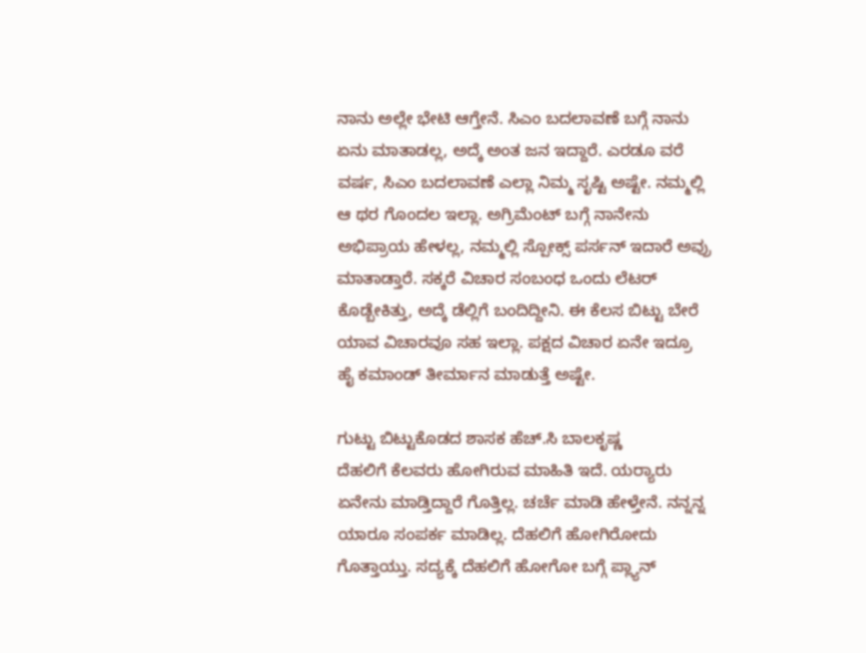ನಾನು ಅಲ್ಲೇ ಭೇಟಿ ಆಗ್ತೇನೆ. ಸಿಎಂ ಬದಲಾವಣೆ ಬಗ್ಗೆ ನಾನು ಏನು ಮಾತಾಡಲ್ಲ, ಅದ್ಕೆ ಅಂತ ಜನ ಇದ್ದಾರೆ. ಎರಡೂ ವರೆ ವರ್ಷ, ಸಿಎಂ ಬದಲಾವಣೆ ಎಲ್ಲಾ ನಿಮ್ಮ ಸೃಷ್ಟಿ ಅಷ್ಟೇ. ನಮ್ಮಲ್ಲಿ ಆ ಥರ ಗೊಂದಲ ಇಲ್ಲಾ. ಅಗ್ರಿಮೆಂಟ್ ಬಗ್ಗೆ ನಾನೇನು ಅಭಿಪ್ರಾಯ ಹೇಳಲ್ಲ, ನಮ್ಮಲ್ಲಿ ಸ್ಪೋಕ್ಸ್ ಪರ್ಸನ್ ಇದಾರೆ ಅವ್ರು ಮಾತಾಡ್ತಾರೆ. ಸಕ್ಕರೆ ವಿಚಾರ ಸಂಬಂಧ ಒಂದು ಲೆಟರ್ ಕೊಡ್ಬೇಕಿತ್ತು, ಅದ್ಕೆ ಡೆಲ್ಲಿಗೆ ಬಂದಿದ್ದೀನಿ. ಈ ಕೆಲಸ ಬಿಟ್ಟು ಬೇರೆ ಯಾವ ವಿಚಾರವೂ ಸಹ ಇಲ್ಲಾ. ಪಕ್ಷದ ವಿಚಾರ ಏನೇ ಇದ್ರೂ ಹೈ ಕಮಾಂಡ್ ತೀರ್ಮಾನ ಮಾಡುತ್ತೆ ಅಷ್ಟೇ.

ಗುಟ್ಟು ಬಿಟ್ಟುಕೊಡದ ಶಾಸಕ ಹೆಚ್‌.ಸಿ ಬಾಲಕೃಷ್ಣ
ದೆಹಲಿಗೆ ಕೆಲವರು ಹೋಗಿರುವ ಮಾಹಿತಿ ಇದೆ. ಯರ‍್ಯಾರು ಏನೇನು ಮಾಡ್ತಿದ್ದಾರೆ ಗೊತ್ತಿಲ್ಲ. ಚರ್ಚೆ ಮಾಡಿ ಹೇಳ್ತೇನೆ. ನನ್ನನ್ನ ಯಾರೂ ಸಂಪರ್ಕ ಮಾಡಿಲ್ಲ. ದೆಹಲಿಗೆ ಹೋಗಿರೋದು ಗೊತ್ತಾಯ್ತು. ಸದ್ಯಕ್ಕೆ ದೆಹಲಿಗೆ ಹೋಗೋ ಬಗ್ಗೆ ಪ್ಲ್ಯಾನ್‌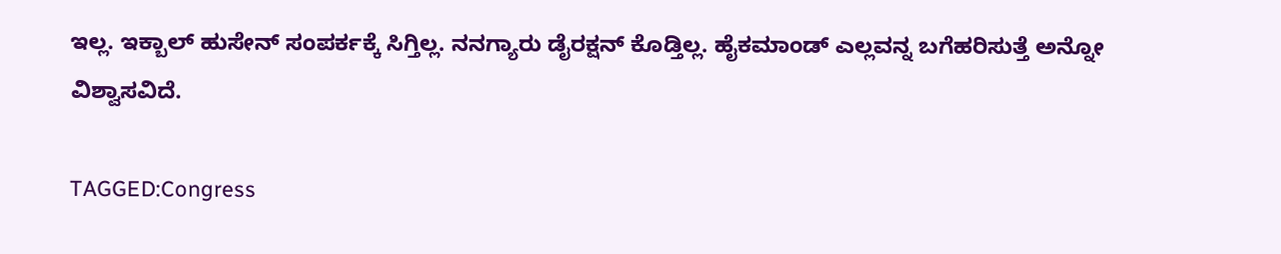ಇಲ್ಲ. ಇಕ್ಬಾಲ್ ಹುಸೇನ್ ಸಂಪರ್ಕಕ್ಕೆ ಸಿಗ್ತಿಲ್ಲ. ನನಗ್ಯಾರು ಡೈರಕ್ಷನ್ ಕೊಡ್ತಿಲ್ಲ. ಹೈಕಮಾಂಡ್ ಎಲ್ಲವನ್ನ ಬಗೆಹರಿಸುತ್ತೆ ಅನ್ನೋ ವಿಶ್ವಾಸವಿದೆ.

TAGGED:Congress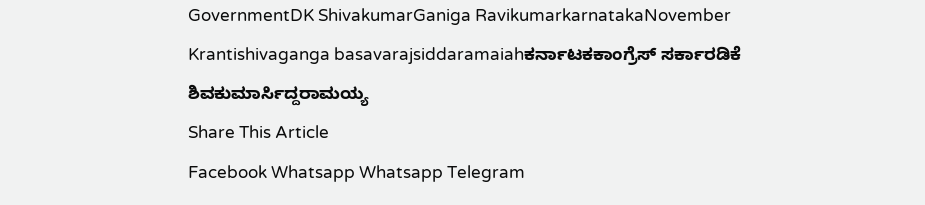GovernmentDK ShivakumarGaniga RavikumarkarnatakaNovember Krantishivaganga basavarajsiddaramaiahಕರ್ನಾಟಕಕಾಂಗ್ರೆಸ್ ಸರ್ಕಾರಡಿಕೆ ಶಿವಕುಮಾರ್ಸಿದ್ದರಾಮಯ್ಯ
Share This Article
Facebook Whatsapp Whatsapp Telegram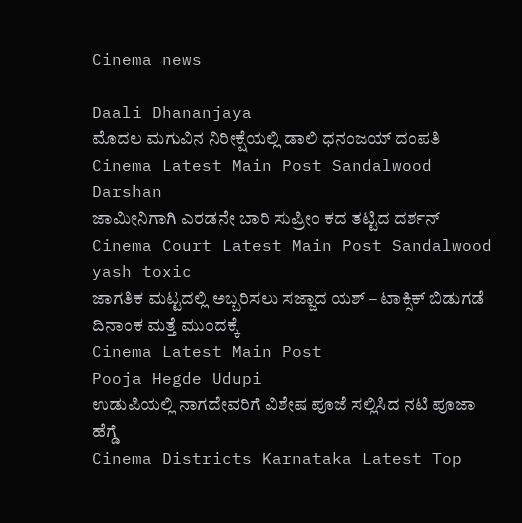Cinema news

Daali Dhananjaya
ಮೊದಲ ಮಗುವಿನ ನಿರೀಕ್ಷೆಯಲ್ಲಿ ಡಾಲಿ ಧನಂಜಯ್‌ ದಂಪತಿ
Cinema Latest Main Post Sandalwood
Darshan
ಜಾಮೀನಿಗಾಗಿ ಎರಡನೇ ಬಾರಿ ಸುಪ್ರೀಂ ಕದ ತಟ್ಟಿದ ದರ್ಶನ್‌
Cinema Court Latest Main Post Sandalwood
yash toxic
ಜಾಗತಿಕ ಮಟ್ಟದಲ್ಲಿ ಅಬ್ಬರಿಸಲು ಸಜ್ಜಾದ ಯಶ್ – ಟಾಕ್ಸಿಕ್ ಬಿಡುಗಡೆ ದಿನಾಂಕ ಮತ್ತೆ ಮುಂದಕ್ಕೆ
Cinema Latest Main Post
Pooja Hegde Udupi
ಉಡುಪಿಯಲ್ಲಿ ನಾಗದೇವರಿಗೆ ವಿಶೇಷ ಪೂಜೆ ಸಲ್ಲಿಸಿದ ನಟಿ ಪೂಜಾ ಹೆಗ್ಡೆ
Cinema Districts Karnataka Latest Top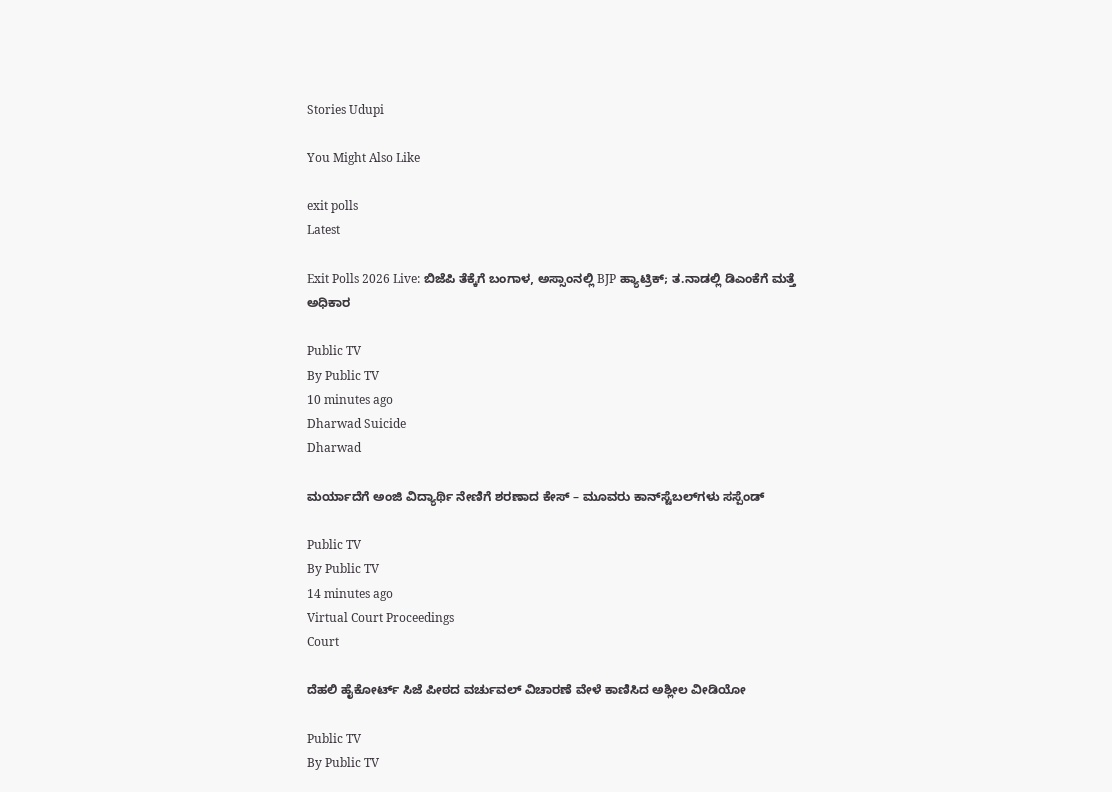Stories Udupi

You Might Also Like

exit polls
Latest

Exit Polls 2026 Live: ಬಿಜೆಪಿ ತೆಕ್ಕೆಗೆ ಬಂಗಾಳ, ಅಸ್ಸಾಂನಲ್ಲಿ BJP ಹ್ಯಾಟ್ರಿಕ್; ತ.ನಾಡಲ್ಲಿ ಡಿಎಂಕೆಗೆ ಮತ್ತೆ ಅಧಿಕಾರ

Public TV
By Public TV
10 minutes ago
Dharwad Suicide
Dharwad

ಮರ್ಯಾದೆಗೆ ಅಂಜಿ ವಿದ್ಯಾರ್ಥಿ ನೇಣಿಗೆ ಶರಣಾದ ಕೇಸ್ – ಮೂವರು ಕಾನ್‌ಸ್ಟೆಬಲ್‌ಗಳು ಸಸ್ಪೆಂಡ್

Public TV
By Public TV
14 minutes ago
Virtual Court Proceedings
Court

ದೆಹಲಿ ಹೈಕೋರ್ಟ್ ಸಿಜೆ ಪೀಠದ ವರ್ಚುವಲ್‌ ವಿಚಾರಣೆ ವೇಳೆ ಕಾಣಿಸಿದ ಅಶ್ಲೀಲ ವೀಡಿಯೋ

Public TV
By Public TV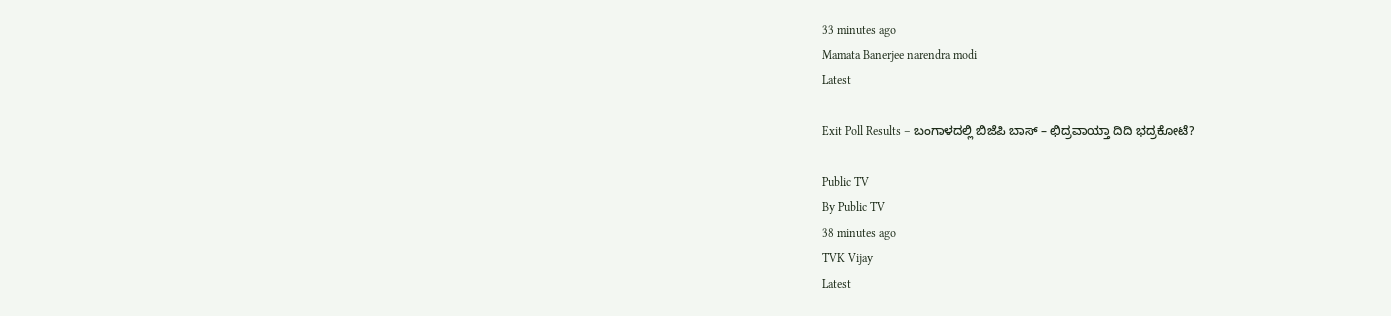33 minutes ago
Mamata Banerjee narendra modi
Latest

Exit Poll Results – ಬಂಗಾಳದಲ್ಲಿ ಬಿಜೆಪಿ ಬಾಸ್‌ – ಛಿದ್ರವಾಯ್ತಾ ದಿದಿ ಭದ್ರಕೋಟೆ?

Public TV
By Public TV
38 minutes ago
TVK Vijay
Latest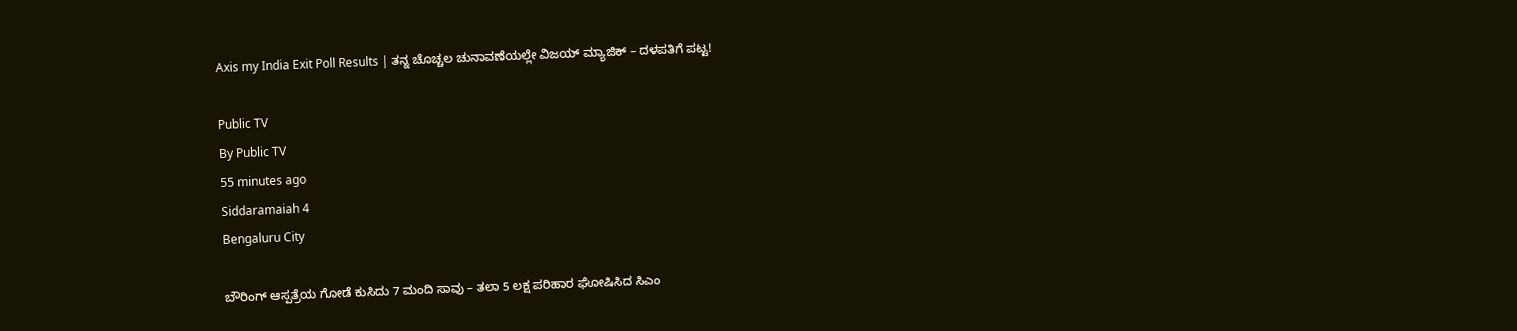Axis my India Exit Poll Results | ತನ್ನ ಚೊಚ್ಚಲ ಚುನಾವಣೆಯಲ್ಲೇ ವಿಜಯ್‌ ಮ್ಯಾಜಿಕ್ – ದಳಪತಿಗೆ ಪಟ್ಟ!

Public TV
By Public TV
55 minutes ago
Siddaramaiah 4
Bengaluru City

ಬೌರಿಂಗ್‌ ಆಸ್ಪತ್ರೆಯ ಗೋಡೆ ಕುಸಿದು 7 ಮಂದಿ ಸಾವು – ತಲಾ 5 ಲಕ್ಷ ಪರಿಹಾರ ಘೋಷಿಸಿದ ಸಿಎಂ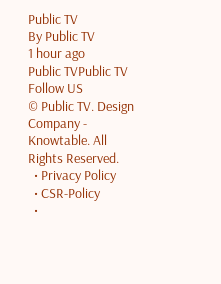Public TV
By Public TV
1 hour ago
Public TVPublic TV
Follow US
© Public TV. Design Company - Knowtable. All Rights Reserved.
  • Privacy Policy
  • CSR-Policy
  •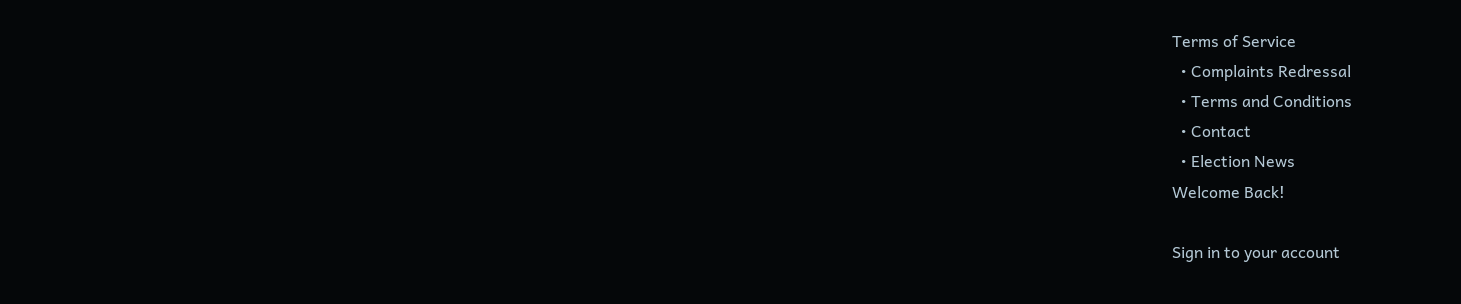Terms of Service
  • Complaints Redressal
  • Terms and Conditions
  • Contact
  • Election News
Welcome Back!

Sign in to your account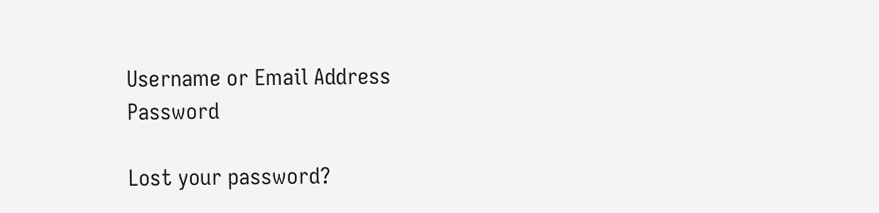Username or Email Address
Password

Lost your password?